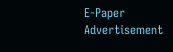E-Paper
Advertisement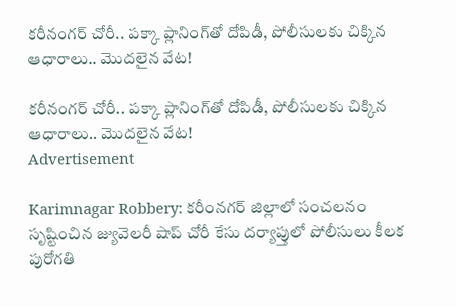కరీనంగర్ చోరీ.. పక్కా ప్లానింగ్‌తో దోపిడీ, పోలీసులకు చిక్కిన ఆధారాలు.. మొదలైన వేట!

కరీనంగర్ చోరీ.. పక్కా ప్లానింగ్‌తో దోపిడీ, పోలీసులకు చిక్కిన ఆధారాలు.. మొదలైన వేట!
Advertisement

Karimnagar Robbery: కరీంనగర్ జిల్లాలో సంచలనం సృష్టించిన జ్యువెలరీ షాప్ చోరీ కేసు దర్యాప్తులో పోలీసులు కీలక పురోగతి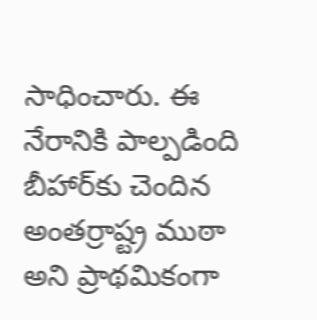సాధించారు. ఈ నేరానికి పాల్పడింది బీహార్‌కు చెందిన అంతర్రాష్ట్ర ముఠా అని ప్రాథమికంగా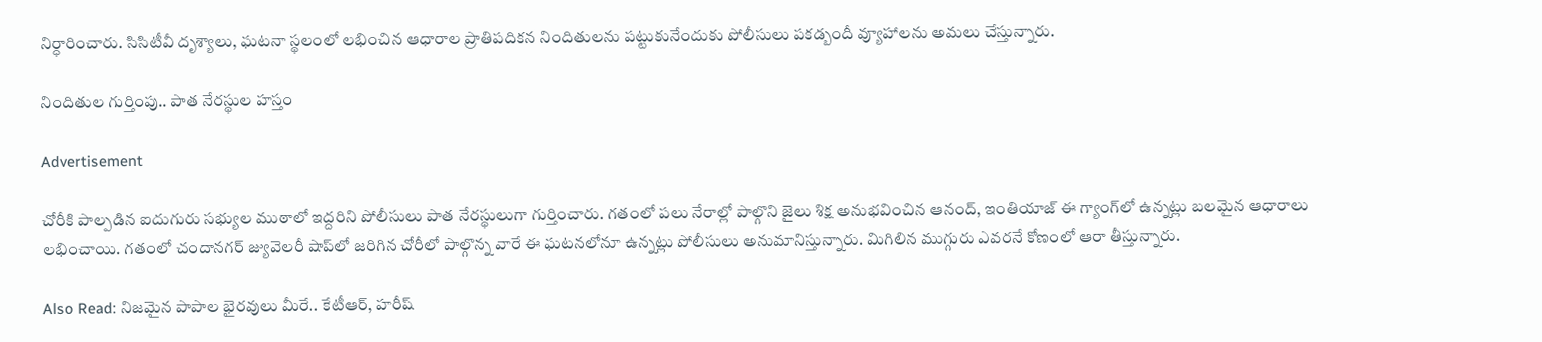నిర్ధారించారు. సిసిటీవీ దృశ్యాలు, ఘటనా స్థలంలో లభించిన ఆధారాల ప్రాతిపదికన నిందితులను పట్టుకునేందుకు పోలీసులు పకడ్బందీ వ్యూహాలను అమలు చేస్తున్నారు.

నిందితుల గుర్తింపు.. పాత నేరస్థుల హస్తం

Advertisement

చోరీకి పాల్పడిన ఐదుగురు సభ్యుల ముఠాలో ఇద్దరిని పోలీసులు పాత నేరస్థులుగా గుర్తించారు. గతంలో పలు నేరాల్లో పాల్గొని జైలు శిక్ష అనుభవించిన ఆనంద్, ఇంతియాజ్ ఈ గ్యాంగ్‌లో ఉన్నట్లు బలమైన ఆధారాలు లభించాయి. గతంలో చందానగర్ జ్యువెలరీ షాప్‌లో జరిగిన చోరీలో పాల్గొన్న వారే ఈ ఘటనలోనూ ఉన్నట్లు పోలీసులు అనుమానిస్తున్నారు. మిగిలిన ముగ్గురు ఎవరనే కోణంలో ఆరా తీస్తున్నారు.

Also Read: నిజమైన పాపాల భైరవులు మీరే.. కేటీఆర్, హరీష్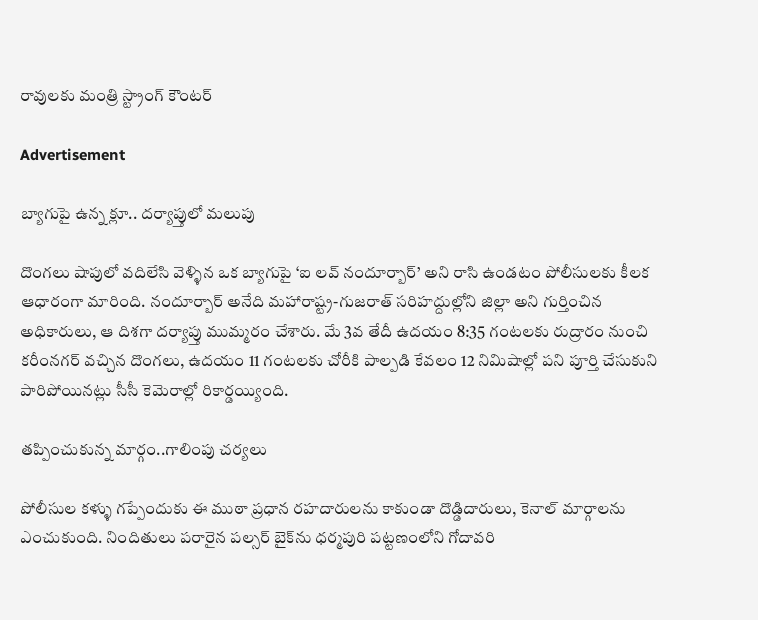రావులకు మంత్రి స్ట్రాంగ్ కౌంటర్

Advertisement

బ్యాగుపై ఉన్న క్లూ.. దర్యాప్తులో మలుపు

దొంగలు షాపులో వదిలేసి వెళ్ళిన ఒక బ్యాగుపై ‘ఐ లవ్ నందూర్బార్’ అని రాసి ఉండటం పోలీసులకు కీలక ఆధారంగా మారింది. నందూర్బార్ అనేది మహారాష్ట్ర-గుజరాత్ సరిహద్దుల్లోని జిల్లా అని గుర్తించిన అధికారులు, ఆ దిశగా దర్యాప్తు ముమ్మరం చేశారు. మే 3వ తేదీ ఉదయం 8:35 గంటలకు రుద్రారం నుంచి కరీంనగర్ వచ్చిన దొంగలు, ఉదయం 11 గంటలకు చోరీకి పాల్పడి కేవలం 12 నిమిషాల్లో పని పూర్తి చేసుకుని పారిపోయినట్లు సీసీ కెమెరాల్లో రికార్డయ్యింది.

తప్పించుకున్న మార్గం..గాలింపు చర్యలు

పోలీసుల కళ్ళు గప్పేందుకు ఈ ముఠా ప్రధాన రహదారులను కాకుండా దొడ్డిదారులు, కెనాల్ మార్గాలను ఎంచుకుంది. నిందితులు పరారైన పల్సర్ బైక్‌ను ధర్మపురి పట్టణంలోని గోదావరి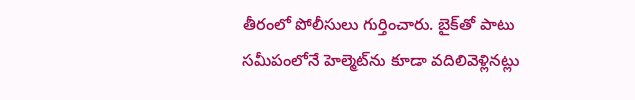తీరంలో పోలీసులు గుర్తించారు. బైక్‌తో పాటు సమీపంలోనే హెల్మెట్‌ను కూడా వదిలివెళ్లినట్లు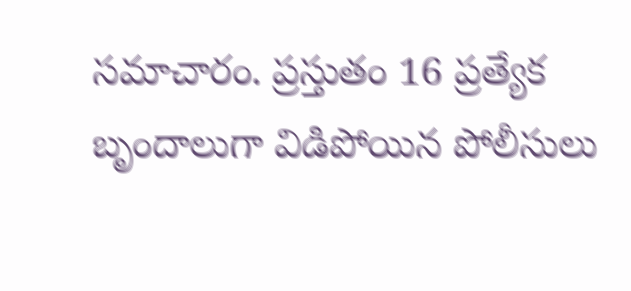సమాచారం. ప్రస్తుతం 16 ప్రత్యేక బృందాలుగా విడిపోయిన పోలీసులు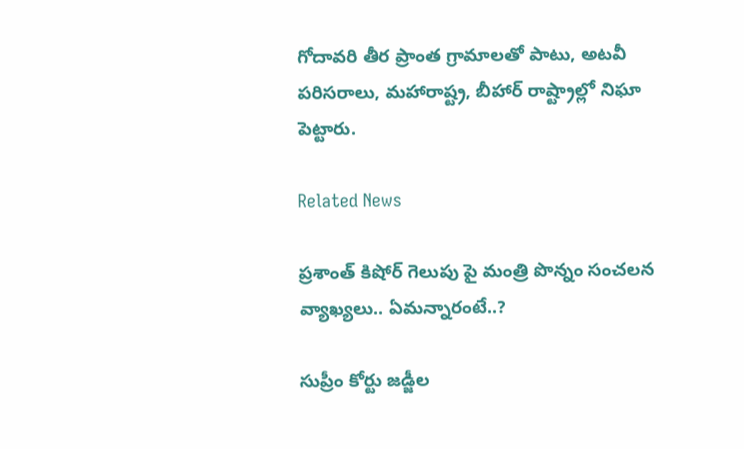గోదావరి తీర ప్రాంత గ్రామాలతో పాటు, అటవీ పరిసరాలు, మహారాష్ట్ర, బీహార్ రాష్ట్రాల్లో నిఘా పెట్టారు.

Related News

ప్రశాంత్ కిషోర్ గెలుపు పై మంత్రి పొన్నం సంచలన వ్యాఖ్యలు.. ఏమన్నారంటే..?

సుప్రీం కోర్టు జడ్జీల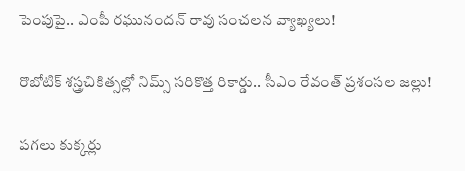పెంపుపై.. ఎంపీ రఘునందన్ రావు సంచలన వ్యాఖ్యలు!

రొబోటిక్ శస్త్రచికిత్సల్లో నిమ్స్ సరికొత్త రికార్డు.. సీఎం రేవంత్ ప్రశంసల జల్లు!

పగలు కుక్కర్లు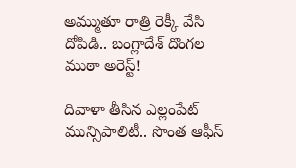అమ్ముతూ రాత్రి రెక్కీ వేసి దోపిడి.. బంగ్లాదేశ్ దొంగల ముఠా అరెస్ట్!

దివాళా తీసిన ఎల్లంపేట్ మున్సిపాలిటీ.. సొంత ఆఫీస్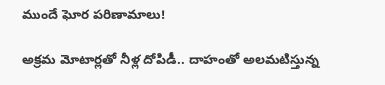ముందే ఘోర పరిణామాలు!

అక్రమ మోటార్లతో నీళ్ల దోపిడీ.. దాహంతో అలమటిస్తున్న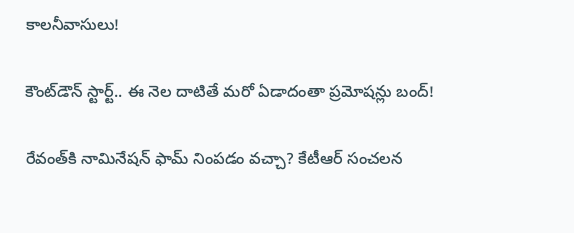కాలనీవాసులు!

కౌంట్‌డౌన్ స్టార్ట్.. ఈ నెల దాటితే మరో ఏడాదంతా ప్రమోషన్లు బంద్!

రేవంత్‌కి నామినేషన్ ఫామ్ నింపడం వచ్చా? కేటీఆర్ సంచలన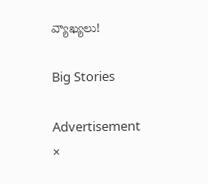వ్యాఖ్యలు!

Big Stories

Advertisement
×